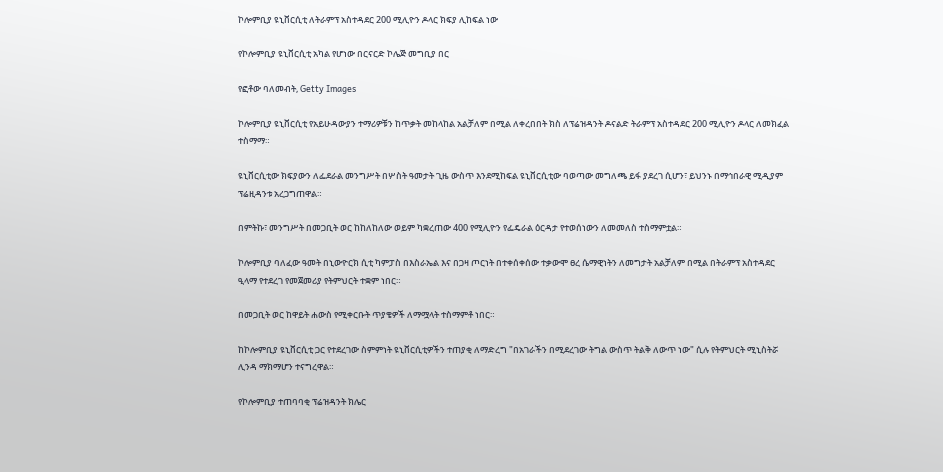ኮሎምቢያ ዩኒቨርሲቲ ለትራምፕ አስተዳደር 200 ሚሊዮን ዶላር ክፍያ ሊከፍል ነው

የኮሎምቢያ ዩኒቨርሲቲ አካል የሆነው በርናርድ ኮሌጅ መግቢያ በር

የፎቶው ባለመብት, Getty Images

ኮሎምቢያ ዩኒቨርሲቲ የአይሁዳውያን ተማሪዎቹን ከጥቃት መከላከል አልቻለም በሚል ለቀረበበት ክስ ለፕሬዝዳንት ዶናልድ ትራምፕ አስተዳደር 200 ሚሊዮን ዶላር ለመክፈል ተስማማ።

ዩኒቨርሲቲው ክፍያውን ለፌደራል መንግሥት በሦስት ዓመታት ጊዜ ውስጥ እንደሚከፍል ዩኒቨርሲቲው ባወጣው መግለጫ ይፋ ያደረገ ሲሆን፣ ይህንኑ በማኅበራዊ ሚዲያም ፕሬዚዳንቱ አረጋግጠዋል።

በምትኩ፣ መንግሥት በመጋቢት ወር ከከለከለው ወይም ካቋረጠው 400 የሚሊዮን የፌዴራል ዕርዳታ የተወሰነውን ለመመለስ ተስማምቷል።

ኮሎምቢያ ባለፈው ዓመት በኒውዮርክ ሲቲ ካምፓስ በእስራኤል እና በጋዛ ጦርነት በተቀሰቀሰው ተቃውሞ ፀረ ሴማዊነትን ለመግታት አልቻለም በሚል በትራምፕ አስተዳደር ዒላማ የተደረገ የመጀመሪያ የትምህርት ተቋም ነበር።

በመጋቢት ወር ከዋይት ሐውስ የሚቀርቡት ጥያቄዎች ለማሟላት ተስማምቶ ነበር።

ከኮሎምቢያ ዩኒቨርሲቲ ጋር የተደረገው ስምምነት ዩኒቨርሲቲዎችን ተጠያቂ ለማድረግ "በአገራችን በሚደረገው ትግል ውስጥ ትልቅ ለውጥ ነው" ሲሉ የትምህርት ሚኒስትሯ ሊንዳ ማክማሆን ተናግረዋል።

የኮሎምቢያ ተጠባባቂ ፕሬዝዳንት ክሌር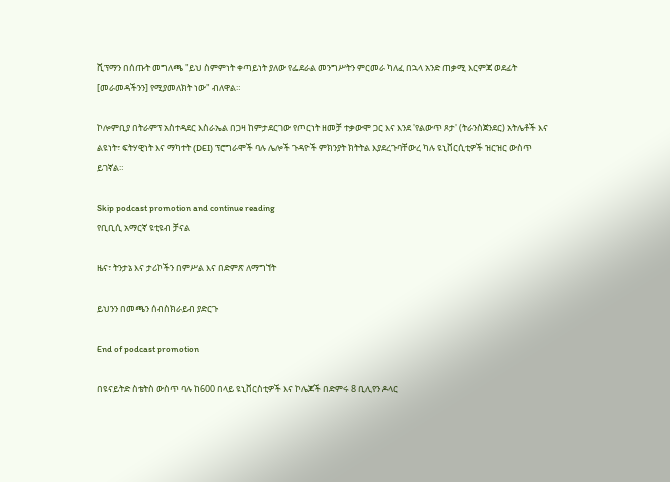ሺፕማን በሰጡት መግለጫ "ይህ ስምምነት ቀጣይነት ያለው የፌደራል መንግሥትን ምርመራ ካለፈ በኋላ አንድ ጠቃሚ እርምጃ ወደፊት [መራመዳችንን] የሚያመለክት ነው" ብለዋል።

ኮሎምቢያ በትራምፕ አስተዳደር እስራኤል በጋዛ ከምታደርገው የጦርነት ዘመቻ ተቃውሞ ጋር እና እንደ 'የልውጥ ጾታ' (ትራንስጀንደር) አትሌቶች እና ልዩነት፣ ፍትሃዊነት እና ማካተት (DEI) ፕሮግራሞች ባሉ ሌሎች ጉዳዮች ምክንያት ክትትል እያደረጉባቸውረ ካሉ ዩኒቨርሲቲዎች ዝርዝር ውስጥ ይገኛል።

Skip podcast promotion and continue reading
የቢቢሲ አማርኛ ዩቲዩብ ቻናል

ዜና፣ ትንታኔ እና ታሪኮችን በምሥል እና በድምጽ ለማግኘት

ይህንን በመጫን ሰብስክራይብ ያድርጉ

End of podcast promotion

በዩናይትድ ስቴትስ ውስጥ ባሉ ከ600 በላይ ዩኒቨርስቲዎች እና ኮሌጆች በድምሩ 8 ቢሊየን ዶላር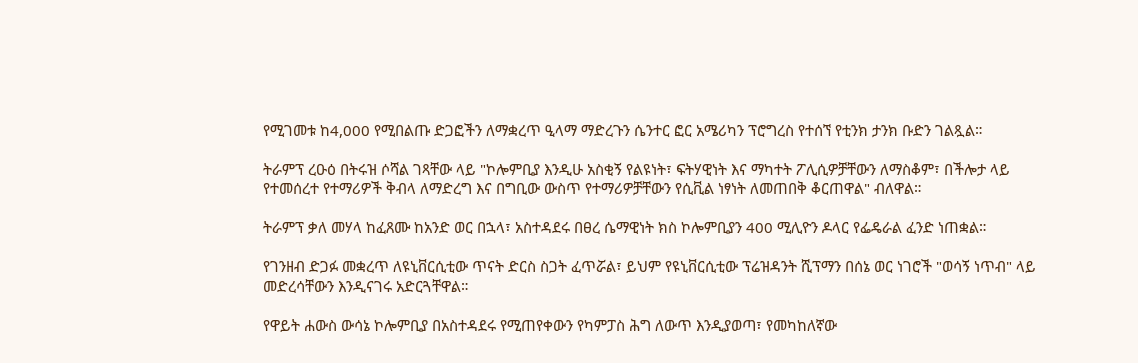የሚገመቱ ከ4,000 የሚበልጡ ድጋፎችን ለማቋረጥ ዒላማ ማድረጉን ሴንተር ፎር አሜሪካን ፕሮግረስ የተሰኘ የቲንክ ታንክ ቡድን ገልጿል።

ትራምፕ ረዑዕ በትሩዝ ሶሻል ገጻቸው ላይ "ኮሎምቢያ እንዲሁ አስቂኝ የልዩነት፣ ፍትሃዊነት እና ማካተት ፖሊሲዎቻቸውን ለማስቆም፣ በችሎታ ላይ የተመሰረተ የተማሪዎች ቅብላ ለማድረግ እና በግቢው ውስጥ የተማሪዎቻቸውን የሲቪል ነፃነት ለመጠበቅ ቆርጠዋል" ብለዋል።

ትራምፕ ቃለ መሃላ ከፈጸሙ ከአንድ ወር በኋላ፣ አስተዳደሩ በፀረ ሴማዊነት ክስ ኮሎምቢያን 400 ሚሊዮን ዶላር የፌዴራል ፈንድ ነጠቋል።

የገንዘብ ድጋፉ መቋረጥ ለዩኒቨርሲቲው ጥናት ድርስ ስጋት ፈጥሯል፣ ይህም የዩኒቨርሲቲው ፕሬዝዳንት ሺፕማን በሰኔ ወር ነገሮች "ወሳኝ ነጥብ" ላይ መድረሳቸውን እንዲናገሩ አድርጓቸዋል።

የዋይት ሐውስ ውሳኔ ኮሎምቢያ በአስተዳደሩ የሚጠየቀውን የካምፓስ ሕግ ለውጥ እንዲያወጣ፣ የመካከለኛው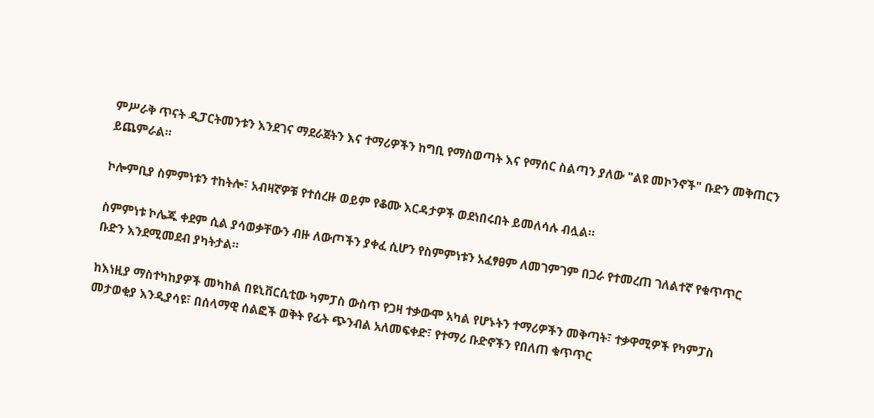ምሥራቅ ጥናት ዲፓርትመንቱን እንደገና ማደራጀትን እና ተማሪዎችን ከግቢ የማስወጣት እና የማሰር ስልጣን ያለው "ልዩ መኮንኖች" ቡድን መቅጠርን ይጨምራል።

ኮሎምቢያ ስምምነቱን ተከትሎ፣ አብዛኛዎቹ የተሰረዙ ወይም የቆሙ እርዳታዎች ወደነበሩበት ይመለሳሉ ብሏል።

ስምምነቱ ኮሌጁ ቀደም ሲል ያሳወቃቸውን ብዙ ለውጦችን ያቀፈ ሲሆን የስምምነቱን አፈፃፀም ለመገምገም በጋራ የተመረጠ ገለልተኛ የቁጥጥር ቡድን እንደሚመደብ ያካትታል።

ከእነዚያ ማስተካከያዎች መካከል በዩኒቨርሲቲው ካምፓስ ውስጥ የጋዛ ተቃውሞ አካል የሆኑትን ተማሪዎችን መቅጣት፣ ተቃዋሚዎች የካምፓስ መታወቂያ እንዲያሳዩ፣ በሰላማዊ ሰልፎች ወቅት የፊት ጭንብል አለመፍቀድ፣ የተማሪ ቡድኖችን የበለጠ ቁጥጥር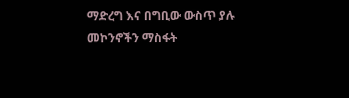ማድረግ እና በግቢው ውስጥ ያሉ መኮንኖችን ማስፋት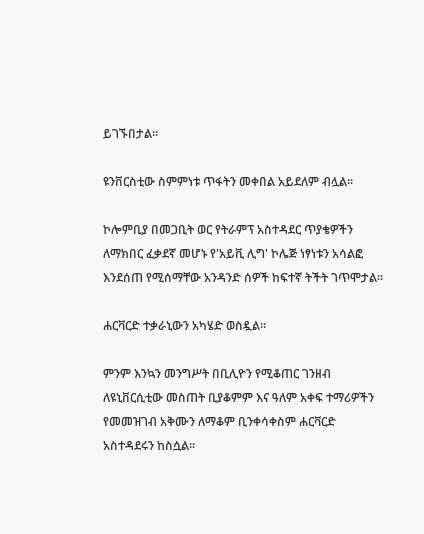ይገኙበታል።

ዩንቨርስቲው ስምምነቱ ጥፋትን መቀበል አይደለም ብሏል።

ኮሎምቢያ በመጋቢት ወር የትራምፕ አስተዳደር ጥያቄዎችን ለማክበር ፈቃደኛ መሆኑ የ'አይቪ ሊግ' ኮሌጅ ነፃነቱን አሳልፎ እንደሰጠ የሚሰማቸው አንዳንድ ሰዎች ከፍተኛ ትችት ገጥሞታል።

ሐርቫርድ ተቃራኒውን አካሄድ ወስዷል።

ምንም እንኳን መንግሥት በቢሊዮን የሚቆጠር ገንዘብ ለዩኒቨርሲቲው መስጠት ቢያቆምም እና ዓለም አቀፍ ተማሪዎችን የመመዝገብ አቅሙን ለማቆም ቢንቀሳቀስም ሐርቫርድ አስተዳደሩን ከስሷል።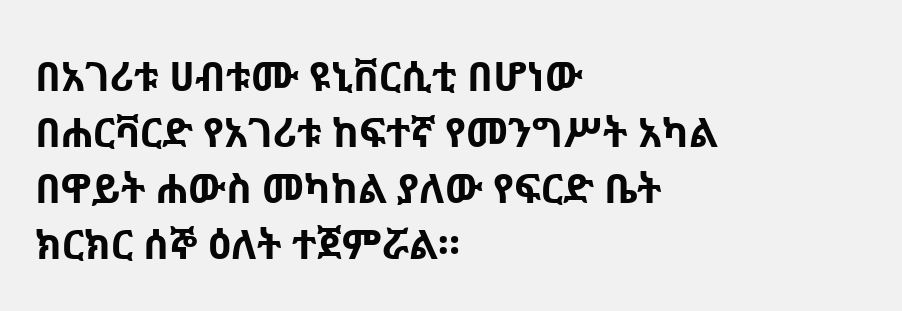በአገሪቱ ሀብቱሙ ዩኒቨርሲቲ በሆነው በሐርቫርድ የአገሪቱ ከፍተኛ የመንግሥት አካል በዋይት ሐውስ መካከል ያለው የፍርድ ቤት ክርክር ሰኞ ዕለት ተጀምሯል።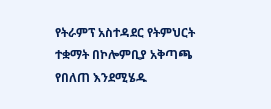የትራምፕ አስተዳደር የትምህርት ተቋማት በኮሎምቢያ አቅጣጫ የበለጠ እንደሚሄዱ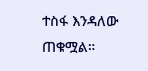ተስፋ እንዳለው ጠቁሟል።